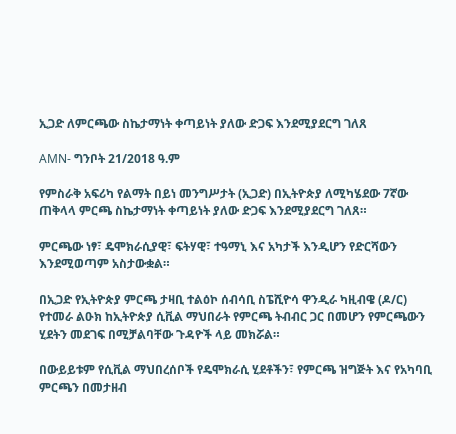ኢጋድ ለምርጫው ስኬታማነት ቀጣይነት ያለው ድጋፍ እንደሚያደርግ ገለጸ

AMN- ግንቦት 21/2018 ዓ.ም

የምስራቅ አፍሪካ የልማት በይነ መንግሥታት (ኢጋድ) በኢትዮጵያ ለሚካሄደው 7ኛው ጠቅላላ ምርጫ ስኬታማነት ቀጣይነት ያለው ድጋፍ እንደሚያደርግ ገለጸ።

ምርጫው ነፃ፣ ዴሞክራሲያዊ፣ ፍትሃዊ፣ ተዓማኒ እና አካታች እንዲሆን የድርሻውን እንደሚወጣም አስታውቋል።

በኢጋድ የኢትዮጵያ ምርጫ ታዛቢ ተልዕኮ ሰብሳቢ ስፔሺዮሳ ዋንዲራ ካዚብዌ (ዶ/ር) የተመራ ልዑክ ከኢትዮጵያ ሲቪል ማህበራት የምርጫ ትብብር ጋር በመሆን የምርጫውን ሂደትን መደገፍ በሚቻልባቸው ጉዳዮች ላይ መክሯል።

በውይይቱም የሲቪል ማህበረሰቦች የዴሞክራሲ ሂደቶችን፣ የምርጫ ዝግጅት እና የአካባቢ ምርጫን በመታዘብ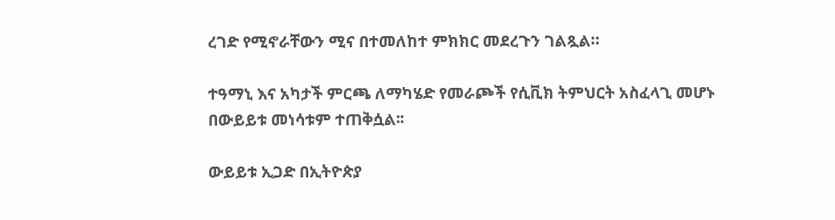ረገድ የሚኖራቸውን ሚና በተመለከተ ምክክር መደረጉን ገልጿል።

ተዓማኒ እና አካታች ምርጫ ለማካሄድ የመራጮች የሲቪክ ትምህርት አስፈላጊ መሆኑ በውይይቱ መነሳቱም ተጠቅሷል፡፡

ውይይቱ ኢጋድ በኢትዮጵያ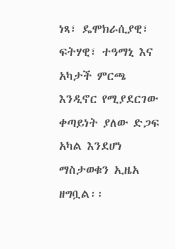ነጻ፣ ዴሞክራሲያዊ፣ ፍትሃዊ፣ ተዓማኒ እና አካታች ምርጫ እንዲኖር የሚያደርገው ቀጣይነት ያለው ድጋፍ አካል እንደሆነ ማስታወቁን ኢዜአ ዘግቧል፡፡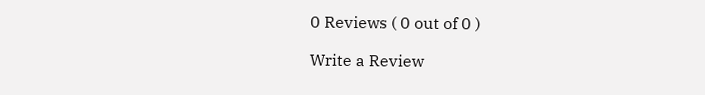0 Reviews ( 0 out of 0 )

Write a Review